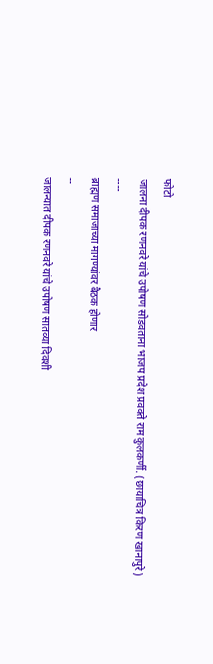फोटो
जालना दीपक रणनवरे यांचे उपोषण सोडवताना भाजप प्रदेश प्रवक्ते राम कुलकर्णी. (छायाचित्र किरण खानापुरे)
----
ब्राह्मण समाजाच्या मागण्यांवर बैठक होणार
--
जालन्यात दीपक रणनवरे यांचे उपोषण सातव्या दिवशी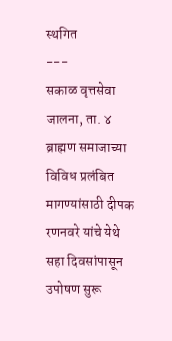स्थगित
---
सकाळ वृत्तसेवा
जालना, ता. ४ ब्राह्मण समाजाच्या विविध प्रलंबित मागण्यांसाठी दीपक रणनवरे यांचे येथे सहा दिवसांपासून उपोषण सुरू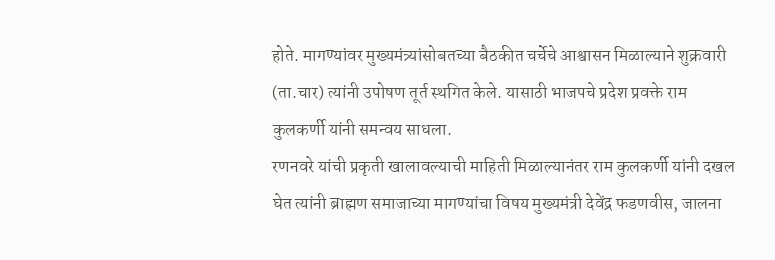होते. मागण्यांवर मुख्यमंत्र्यांसोबतच्या बैठकीत चर्चेचे आश्वासन मिळाल्याने शुक्रवारी (ता.चार) त्यांनी उपोषण तूर्त स्थगित केले. यासाठी भाजपचे प्रदेश प्रवक्ते राम कुलकर्णी यांनी समन्वय साधला.
रणनवरे यांची प्रकृती खालावल्याची माहिती मिळाल्यानंतर राम कुलकर्णी यांनी दखल घेत त्यांनी ब्राह्मण समाजाच्या मागण्यांचा विषय मुख्यमंत्री देवेंद्र फडणवीस, जालना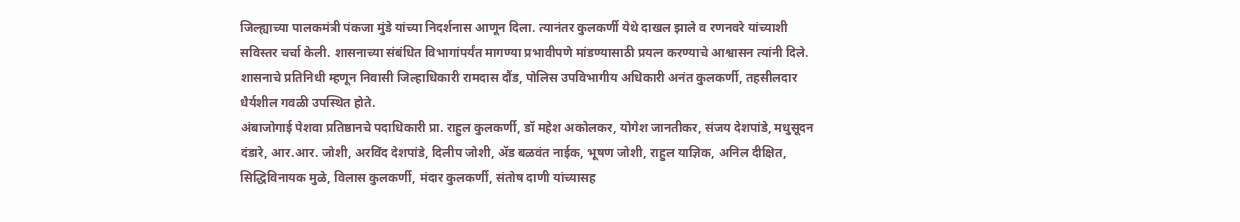जिल्ह्याच्या पालकमंत्री पंकजा मुंडे यांच्या निदर्शनास आणून दिला. त्यानंतर कुलकर्णी येथे दाखल झाले व रणनवरे यांच्याशी सविस्तर चर्चा केली. शासनाच्या संबंधित विभागांपर्यंत मागण्या प्रभावीपणे मांडण्यासाठी प्रयत्न करण्याचे आश्वासन त्यांनी दिले. शासनाचे प्रतिनिधी म्हणून निवासी जिल्हाधिकारी रामदास दौंड, पोलिस उपविभागीय अधिकारी अनंत कुलकर्णी, तहसीलदार धैर्यशील गवळी उपस्थित होते.
अंबाजोगाई पेशवा प्रतिष्ठानचे पदाधिकारी प्रा. राहुल कुलकर्णी, डॉ महेश अकोलकर, योगेश जानतीकर, संजय देशपांडे, मधुसूदन दंडारे, आर.आर. जोशी, अरविंद देशपांडे, दिलीप जोशी, ॲड बळवंत नाईक, भूषण जोशी, राहुल याज्ञिक, अनिल दीक्षित, सिद्धिविनायक मुळे, विलास कुलकर्णी, मंदार कुलकर्णी, संतोष दाणी यांच्यासह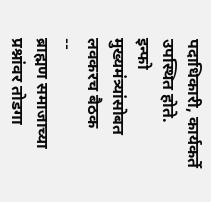पदाधिकारी, कार्यकर्ते उपस्थित होते.
इन्फो
मुख्यमंत्र्यांसोबत लवकरच बैठक
--
ब्राह्मण समाजाच्या प्रश्नांवर तोडगा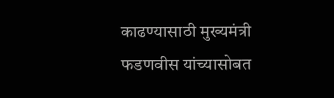काढण्यासाठी मुख्यमंत्री फडणवीस यांच्यासोबत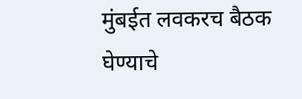मुंबईत लवकरच बैठक घेण्याचे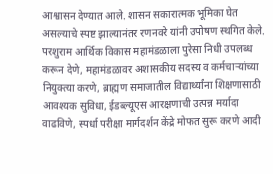आश्वासन देण्यात आले. शासन सकारात्मक भूमिका घेत असल्याचे स्पष्ट झाल्यानंतर रणनवरे यांनी उपोषण स्थगित केले. परशुराम आर्थिक विकास महामंडळाला पुरेसा निधी उपलब्ध करून देणे, महामंडळावर अशासकीय सदस्य व कर्मचाऱ्यांच्या नियुक्त्या करणे, ब्राह्मण समाजातील विद्यार्थ्यांना शिक्षणासाठी आवश्यक सुविधा, ईडब्ल्यूएस आरक्षणाची उत्पन्न मर्यादा वाढविणे, स्पर्धा परीक्षा मार्गदर्शन केंद्रे मोफत सुरू करणे आदी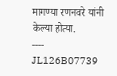मागण्या रणनवरे यांनी केल्या होत्या.
----
JL126B07739